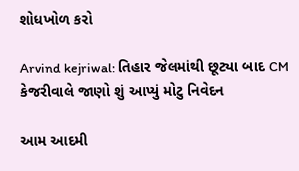શોધખોળ કરો

Arvind kejriwal: તિહાર જેલમાંથી છૂટ્યા બાદ CM કેજરીવાલે જાણો શું આપ્યું મોટુ નિવેદન

આમ આદમી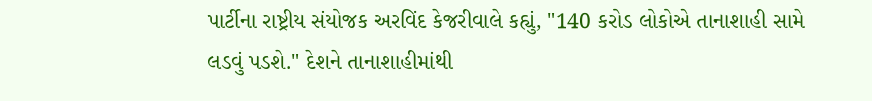પાર્ટીના રાષ્ટ્રીય સંયોજક અરવિંદ કેજરીવાલે કહ્યું, "140 કરોડ લોકોએ તાનાશાહી સામે લડવું પડશે." દેશને તાનાશાહીમાંથી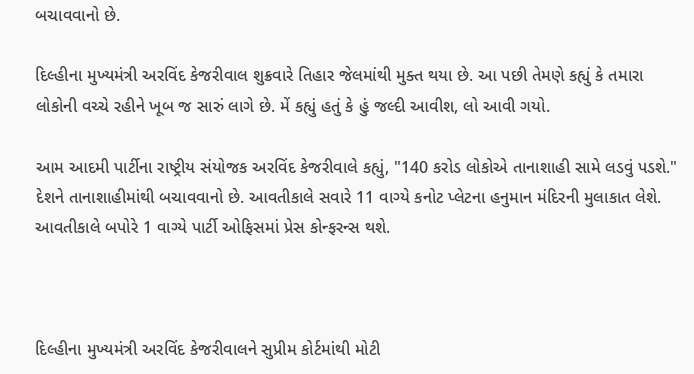બચાવવાનો છે.

દિલ્હીના મુખ્યમંત્રી અરવિંદ કેજરીવાલ શુક્રવારે તિહાર જેલમાંથી મુક્ત થયા છે. આ પછી તેમણે કહ્યું કે તમારા લોકોની વચ્ચે રહીને ખૂબ જ સારું લાગે છે. મેં કહ્યું હતું કે હું જલ્દી આવીશ, લો આવી ગયો.

આમ આદમી પાર્ટીના રાષ્ટ્રીય સંયોજક અરવિંદ કેજરીવાલે કહ્યું, "140 કરોડ લોકોએ તાનાશાહી સામે લડવું પડશે." દેશને તાનાશાહીમાંથી બચાવવાનો છે. આવતીકાલે સવારે 11 વાગ્યે કનોટ પ્લેટના હનુમાન મંદિરની મુલાકાત લેશે. આવતીકાલે બપોરે 1 વાગ્યે પાર્ટી ઓફિસમાં પ્રેસ કોન્ફરન્સ થશે.



દિલ્હીના મુખ્યમંત્રી અરવિંદ કેજરીવાલને સુપ્રીમ કોર્ટમાંથી મોટી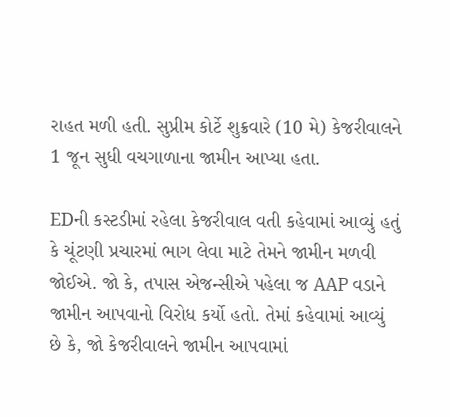રાહત મળી હતી. સુપ્રીમ કોર્ટે શુક્રવારે (10 મે) કેજરીવાલને 1 જૂન સુધી વચગાળાના જામીન આપ્યા હતા.

EDની કસ્ટડીમાં રહેલા કેજરીવાલ વતી કહેવામાં આવ્યું હતું કે ચૂંટણી પ્રચારમાં ભાગ લેવા માટે તેમને જામીન મળવી જોઈએ. જો કે, તપાસ એજન્સીએ પહેલા જ AAP વડાને જામીન આપવાનો વિરોધ કર્યો હતો. તેમાં કહેવામાં આવ્યું છે કે, જો કેજરીવાલને જામીન આપવામાં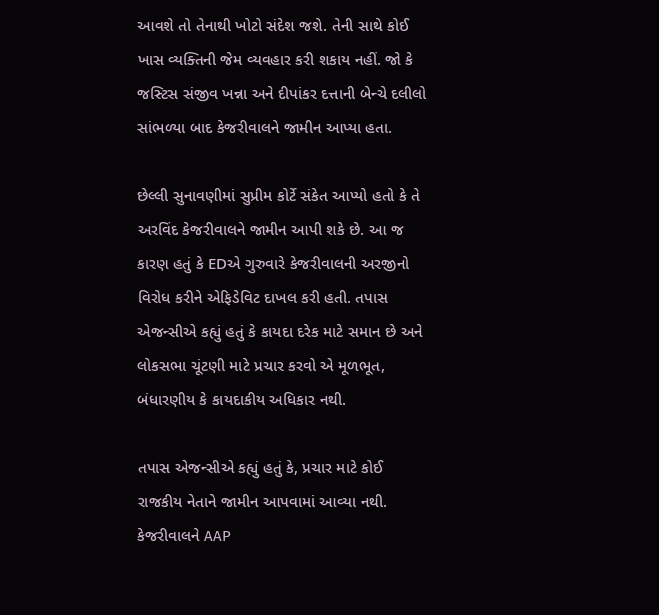આવશે તો તેનાથી ખોટો સંદેશ જશે. તેની સાથે કોઈ ખાસ વ્યક્તિની જેમ વ્યવહાર કરી શકાય નહીં. જો કે જસ્ટિસ સંજીવ ખન્ના અને દીપાંકર દત્તાની બેન્ચે દલીલો સાંભળ્યા બાદ કેજરીવાલને જામીન આપ્યા હતા.

છેલ્લી સુનાવણીમાં સુપ્રીમ કોર્ટે સંકેત આપ્યો હતો કે તે અરવિંદ કેજરીવાલને જામીન આપી શકે છે. આ જ કારણ હતું કે EDએ ગુરુવારે કેજરીવાલની અરજીનો વિરોધ કરીને એફિડેવિટ દાખલ કરી હતી. તપાસ એજન્સીએ કહ્યું હતું કે કાયદા દરેક માટે સમાન છે અને લોકસભા ચૂંટણી માટે પ્રચાર કરવો એ મૂળભૂત, બંધારણીય કે કાયદાકીય અધિકાર નથી.

તપાસ એજન્સીએ કહ્યું હતું કે, પ્રચાર માટે કોઈ રાજકીય નેતાને જામીન આપવામાં આવ્યા નથી.  કેજરીવાલને AAP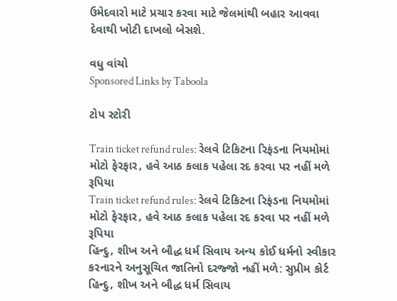ઉમેદવારો માટે પ્રચાર કરવા માટે જેલમાંથી બહાર આવવા દેવાથી ખોટી દાખલો બેસશે.

વધુ વાંચો
Sponsored Links by Taboola

ટોપ સ્ટોરી

Train ticket refund rules: રેલવે ટિકિટના રિફંડના નિયમોમાં મોટો ફેરફાર, હવે આઠ કલાક પહેલા રદ કરવા પર નહીં મળે રૂપિયા
Train ticket refund rules: રેલવે ટિકિટના રિફંડના નિયમોમાં મોટો ફેરફાર, હવે આઠ કલાક પહેલા રદ કરવા પર નહીં મળે રૂપિયા
હિન્દુ, શીખ અને બૌદ્ધ ધર્મ સિવાય અન્ય કોઈ ધર્મનો સ્વીકાર કરનારને અનુસૂચિત જાતિનો દરજ્જો નહીં મળે: સુપ્રીમ કોર્ટ
હિન્દુ, શીખ અને બૌદ્ધ ધર્મ સિવાય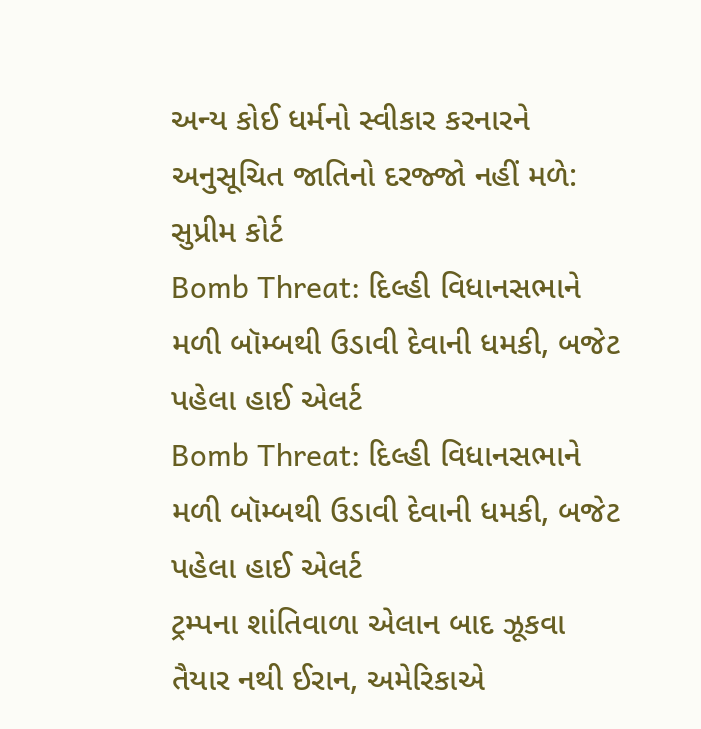અન્ય કોઈ ધર્મનો સ્વીકાર કરનારને અનુસૂચિત જાતિનો દરજ્જો નહીં મળે: સુપ્રીમ કોર્ટ
Bomb Threat: દિલ્હી વિધાનસભાને મળી બૉમ્બથી ઉડાવી દેવાની ધમકી, બજેટ પહેલા હાઈ એલર્ટ
Bomb Threat: દિલ્હી વિધાનસભાને મળી બૉમ્બથી ઉડાવી દેવાની ધમકી, બજેટ પહેલા હાઈ એલર્ટ
ટ્રમ્પના શાંતિવાળા એલાન બાદ ઝૂકવા તૈયાર નથી ઈરાન, અમેરિકાએ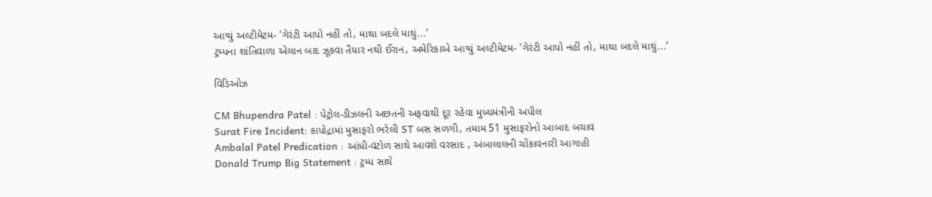આપ્યું અલ્ટીમેટમ- 'ગેરંટી આપો નહીં તો, માથા બદલે માથું...’
ટ્રમ્પના શાંતિવાળા એલાન બાદ ઝૂકવા તૈયાર નથી ઈરાન, અમેરિકાએ આપ્યું અલ્ટીમેટમ- 'ગેરંટી આપો નહીં તો, માથા બદલે માથું...’

વિડિઓઝ

CM Bhupendra Patel : પેટ્રોલ-ડીઝલની અછતની અફવાથી દૂર રહેવા મુખ્યમંત્રીની અપીલ
Surat Fire Incident: કાપોદ્રામાં મુસાફરો ભરેલી ST બસ સળગી, તમામ 51 મુસાફરોનો આબાદ બચાવ
Ambalal Patel Predication : આંધી-વંટોળ સાથે આવશે વરસાદ , અંબાલાલની ચોંકાવનારી આગાહી
Donald Trump Big Statement : ટ્રમ્પ સાથે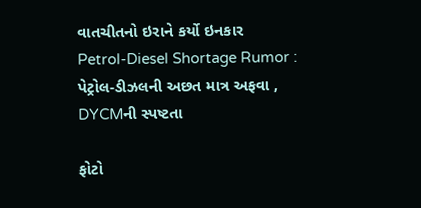વાતચીતનો ઇરાને કર્યો ઇનકાર
Petrol-Diesel Shortage Rumor : પેટ્રોલ-ડીઝલની અછત માત્ર અફવા , DYCMની સ્પષ્ટતા

ફોટો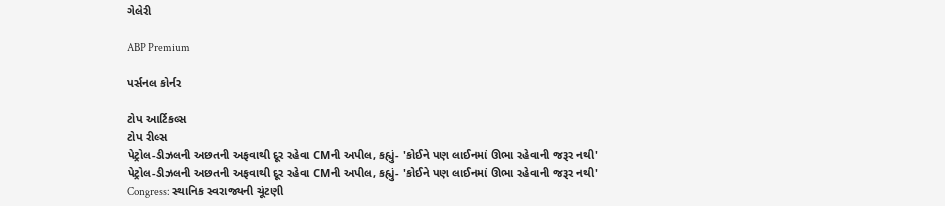ગેલેરી

ABP Premium

પર્સનલ કોર્નર

ટોપ આર્ટિકલ્સ
ટોપ રીલ્સ
પેટ્રોલ-ડીઝલની અછતની અફવાથી દૂર રહેવા CMની અપીલ, કહ્યું- 'કોઈને પણ લાઈનમાં ઊભા રહેવાની જરૂર નથી'
પેટ્રોલ-ડીઝલની અછતની અફવાથી દૂર રહેવા CMની અપીલ, કહ્યું- 'કોઈને પણ લાઈનમાં ઊભા રહેવાની જરૂર નથી'
Congress: સ્થાનિક સ્વરાજ્યની ચૂંટણી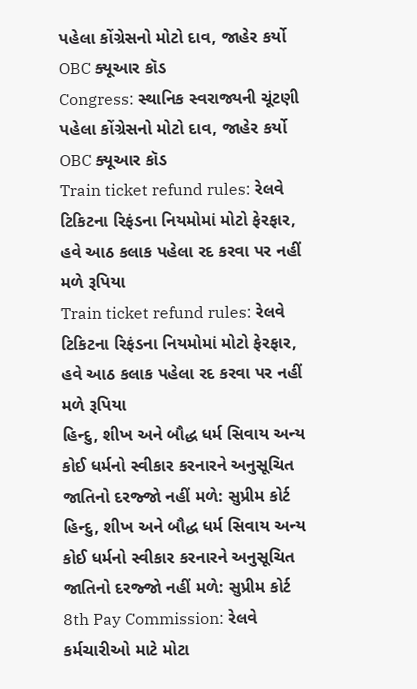પહેલા કોંગ્રેસનો મોટો દાવ, જાહેર કર્યો OBC ક્યૂઆર કૉડ
Congress: સ્થાનિક સ્વરાજ્યની ચૂંટણી પહેલા કોંગ્રેસનો મોટો દાવ, જાહેર કર્યો OBC ક્યૂઆર કૉડ
Train ticket refund rules: રેલવે ટિકિટના રિફંડના નિયમોમાં મોટો ફેરફાર, હવે આઠ કલાક પહેલા રદ કરવા પર નહીં મળે રૂપિયા
Train ticket refund rules: રેલવે ટિકિટના રિફંડના નિયમોમાં મોટો ફેરફાર, હવે આઠ કલાક પહેલા રદ કરવા પર નહીં મળે રૂપિયા
હિન્દુ, શીખ અને બૌદ્ધ ધર્મ સિવાય અન્ય કોઈ ધર્મનો સ્વીકાર કરનારને અનુસૂચિત જાતિનો દરજ્જો નહીં મળે: સુપ્રીમ કોર્ટ
હિન્દુ, શીખ અને બૌદ્ધ ધર્મ સિવાય અન્ય કોઈ ધર્મનો સ્વીકાર કરનારને અનુસૂચિત જાતિનો દરજ્જો નહીં મળે: સુપ્રીમ કોર્ટ
8th Pay Commission: રેલવે કર્મચારીઓ માટે મોટા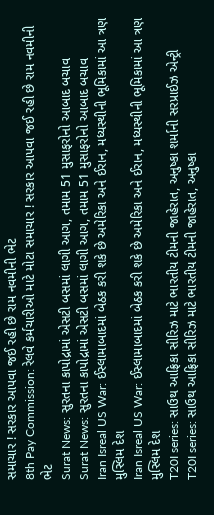સમાચાર ! સરકાર આપવા જઈ રહી છે રામ નવમીની ભેટ
8th Pay Commission: રેલવે કર્મચારીઓ માટે મોટા સમાચાર ! સરકાર આપવા જઈ રહી છે રામ નવમીની ભેટ
Surat News: સુરતના કાપોદ્રામાં એસટી બસમાં લાગી આગ, તમામ 51 મુસાફરોનો આબાદ બચાવ
Surat News: સુરતના કાપોદ્રામાં એસટી બસમાં લાગી આગ, તમામ 51 મુસાફરોનો આબાદ બચાવ
Iran Isreal US War: ઈસ્લામાબાદમાં બેઠક કરી શકે છે અમેરિકા અને ઈરાન, મધ્યસ્થીની ભૂમિકામાં આ ત્રણ મુસ્લિમ દેશ
Iran Isreal US War: ઈસ્લામાબાદમાં બેઠક કરી શકે છે અમેરિકા અને ઈરાન, મધ્યસ્થીની ભૂમિકામાં આ ત્રણ મુસ્લિમ દેશ
T20I series: સાઉથ આફ્રિકા સીરિઝ માટે ભારતીય ટીમની જાહેરાત, અનુષ્કા શર્માની સરપ્રાઈઝ એન્ટ્રી
T20I series: સાઉથ આફ્રિકા સીરિઝ માટે ભારતીય ટીમની જાહેરાત, અનુષ્કા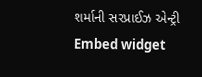શર્માની સરપ્રાઈઝ એન્ટ્રી
Embed widget